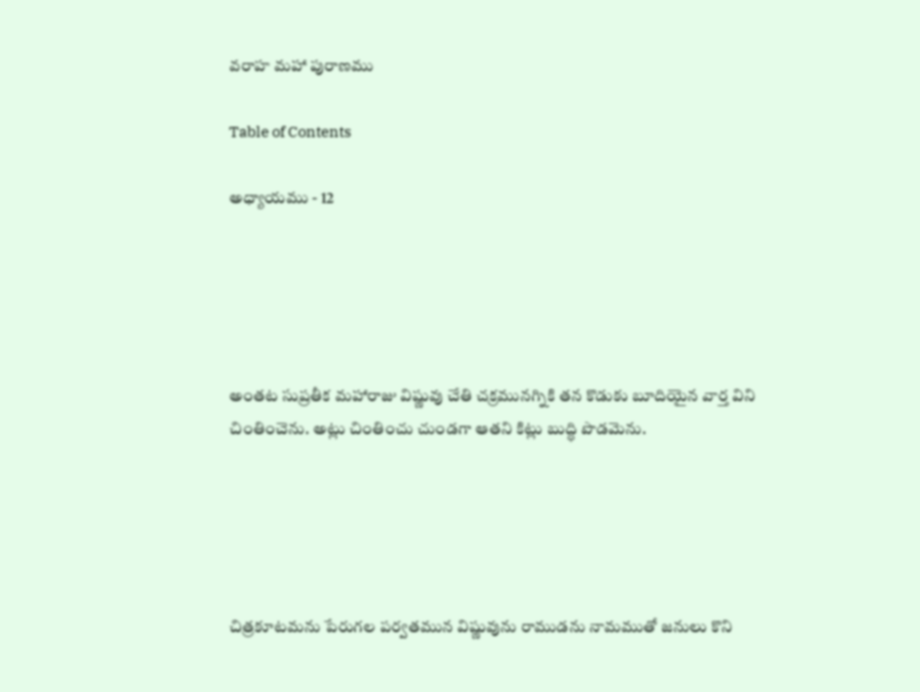వరాహ మహా పురాణము

Table of Contents

అధ్యాయము - 12





అంతట సుప్రతీక మహారాజు విష్ణువు చేతి చక్రమునగ్నికి తన కొడుకు బూదియైన వార్త విని చింతించెను. అట్లు చింతించు చుండగా ఆతని కిట్లు బుద్ధి పొడమెను.





చిత్రకూటమను పేరుగల పర్వతమున విష్ణువును రాముడను నామముతో జనులు కొని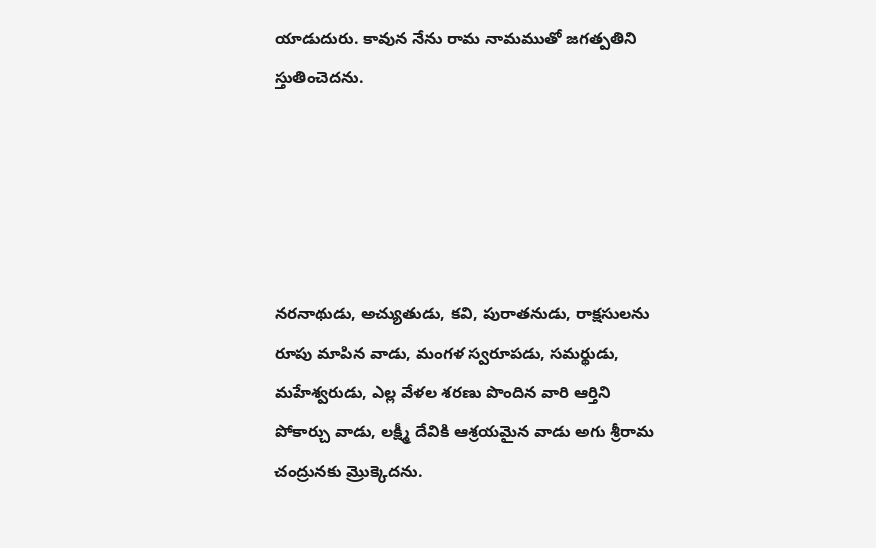యాడుదురు. కావున నేను రామ నామముతో జగత్పతిని స్తుతించెదను.





నరనాథుడు, అచ్యుతుడు, కవి, పురాతనుడు, రాక్షసులను రూపు మాపిన వాడు, మంగళ స్వరూపడు, సమర్థుడు, మహేశ్వరుడు, ఎల్ల వేళల శరణు పొందిన వారి ఆర్తిని పోకార్చు వాడు, లక్ష్మీ దేవికి ఆశ్రయమైన వాడు అగు శ్రీరామ చంద్రునకు మ్రొక్కెదను.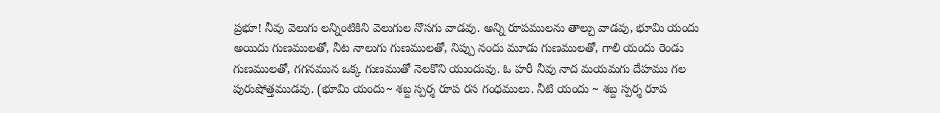ప్రభూ! నీవు వెలుగు లన్నింటికిని వెలుగుల నొసగు వాడవు. అన్ని రూపములను తాల్చు వాడవు, భూమి యందు అయిదు గుణములతో, నీట నాలుగు గుణములతో, నిప్పు నందు మూడు గుణములతో, గాలి యందు రెండు గుణములతో, గగనమున ఒక్క గుణముతో నెలకొని యుందువు. ఓ హరీ నీవు నాద మయమగు దేహము గల పురుషోత్తముడవు. (భూమి యందు~ శబ్ద స్పర్శ రూప రస గంధములు. నీటి యందు ~ శబ్ద స్పర్శ రూప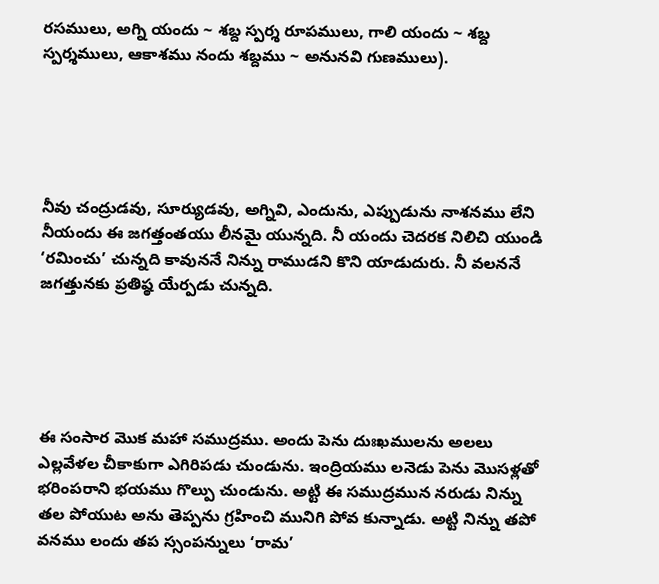రసములు, అగ్ని యందు ~ శబ్ద స్పర్శ రూపములు, గాలి యందు ~ శబ్ద స్పర్శములు, ఆకాశము నందు శబ్దము ~ అనునవి గుణములు).





నీవు చంద్రుడవు, సూర్యుడవు, అగ్నివి, ఎందును, ఎప్పుడును నాశనము లేని నీయందు ఈ జగత్తంతయు లీనమై యున్నది. నీ యందు చెదరక నిలిచి యుండి ‘రమించు’ చున్నది కావుననే నిన్ను రాముడని కొని యాడుదురు. నీ వలననే జగత్తునకు ప్రతిష్ఠ యేర్పడు చున్నది.





ఈ సంసార మొక మహా సముద్రము. అందు పెను దుఃఖములను అలలు ఎల్లవేళల చీకాకుగా ఎగిరిపడు చుండును. ఇంద్రియము లనెడు పెను మొసళ్లతో భరింపరాని భయము గొల్పు చుండును. అట్టి ఈ సముద్రమున నరుడు నిన్ను తల పోయుట అను తెప్పను గ్రహించి మునిగి పోవ కున్నాడు. అట్టి నిన్ను తపో వనము లందు తప స్సంపన్నులు ‘రామ’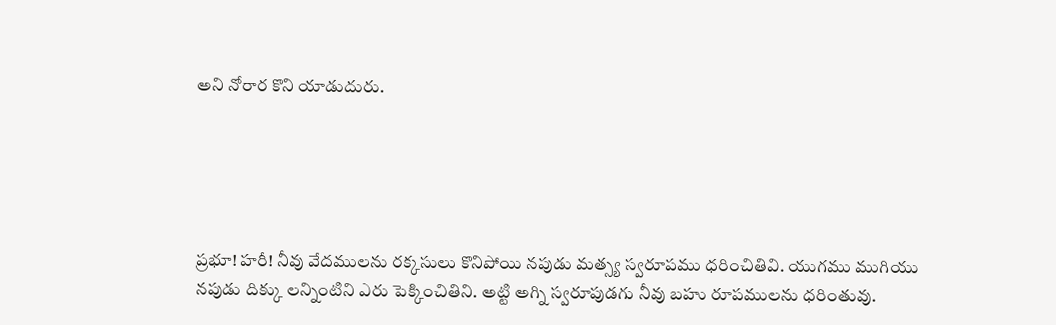అని నోరార కొని యాడుదురు.





ప్రభూ! హరీ! నీవు వేదములను రక్కసులు కొనిపోయి నపుడు మత్స్య స్వరూపము ధరించితివి. యుగము ముగియు నపుడు దిక్కు లన్నింటిని ఎరు పెక్కించితిని. అట్టి అగ్ని స్వరూపుడగు నీవు బహు రూపములను ధరింతువు.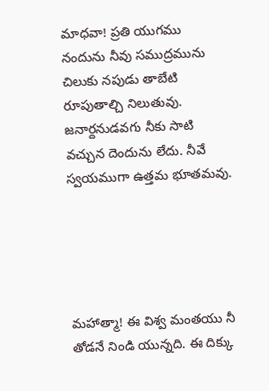మాధవా! ప్రతి యుగము నందును నీవు సముద్రమును చిలుకు నపుడు తాబేటి రూపుతాల్చి నిలుతువు. జనార్దనుడవగు నీకు సాటి వచ్చున దెందును లేదు. నీవే స్వయముగా ఉత్తమ భూతమవు.





మహాత్మా! ఈ విశ్వ మంతయు నీ తోడనే నిండి యున్నది. ఈ దిక్కు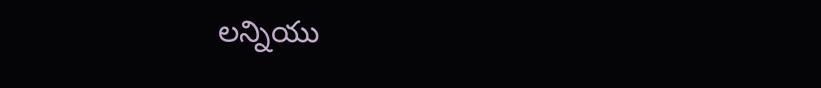లన్నియు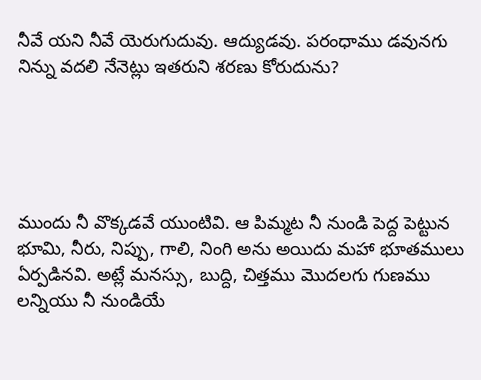నీవే యని నీవే యెరుగుదువు. ఆద్యుడవు. పరంధాము డవునగు నిన్ను వదలి నేనెట్లు ఇతరుని శరణు కోరుదును?





ముందు నీ వొక్కడవే యుంటివి. ఆ పిమ్మట నీ నుండి పెద్ద పెట్టున భూమి, నీరు, నిప్పు, గాలి, నింగి అను అయిదు మహా భూతములు ఏర్పడినవి. అట్లే మనస్సు, బుద్ది, చిత్తము మొదలగు గుణము లన్నియు నీ నుండియే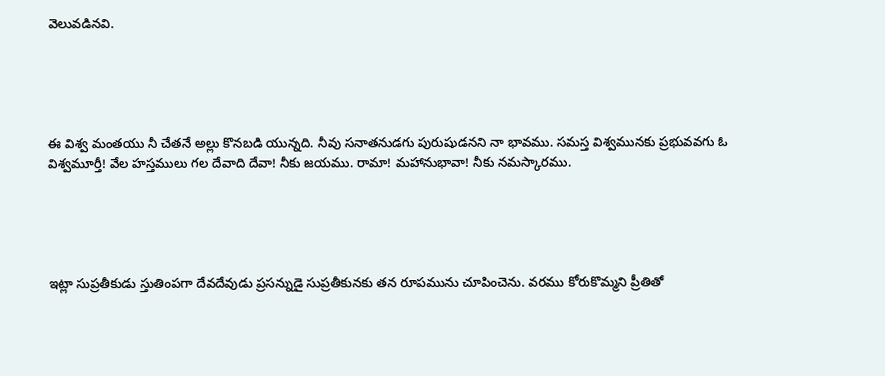వెలువడినవి.





ఈ విశ్వ మంతయు నీ చేతనే అల్లు కొనబడి యున్నది. నీవు సనాతనుడగు పురుషుడనని నా భావము. సమస్త విశ్వమునకు ప్రభువవగు ఓ విశ్వమూర్తీ! వేల హస్తములు గల దేవాది దేవా! నీకు జయము. రామా! మహానుభావా! నీకు నమస్కారము.





ఇట్లా సుప్రతీకుడు స్తుతింపగా దేవదేవుడు ప్రసన్నుడై సుప్రతీకునకు తన రూపమును చూపించెను. వరము కోరుకొమ్మని ప్రీతితో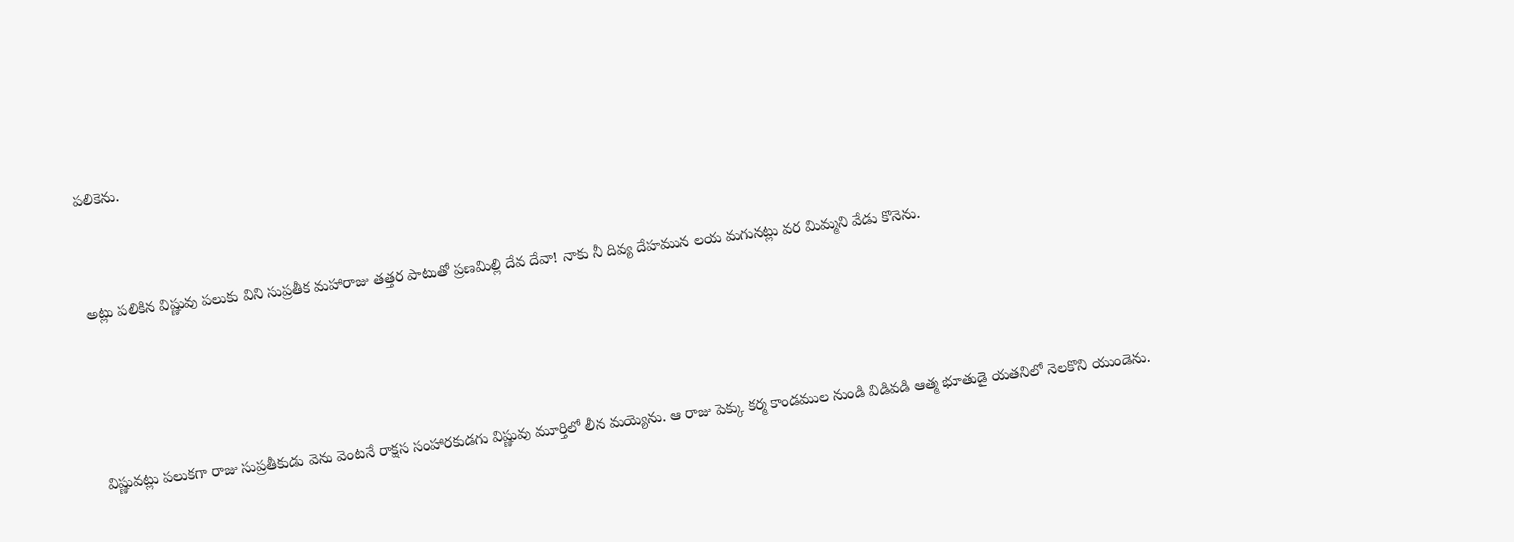పలికెను.



అట్లు పలికిన విష్ణువు పలుకు విని సుప్రతీక మహారాజు తత్తర పాటుతో ప్రణమిల్లి దేవ దేవా! నాకు నీ దివ్య దేహమున లయ మగునట్లు వర మిమ్మని వేడు కొనెను.





విష్ణువట్లు పలుకగా రాజు సుప్రతీకుడు వెను వెంటనే రాక్షస సంహారకుడగు విష్ణువు మూర్తిలో లీన మయ్యెను. ఆ రాజు పెక్కు కర్మ కాండముల నుండి విడివడి ఆత్మ భూతుడై యతనిలో నెలకొని యుండెను.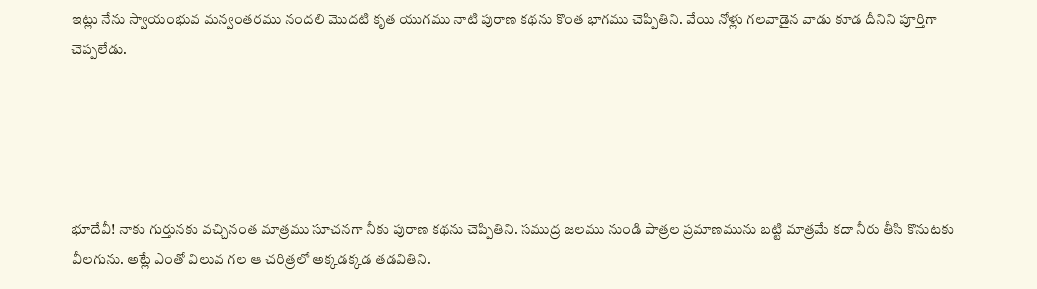ఇట్లు నేను స్వాయంభువ మన్వంతరము నందలి మొదటి కృత యుగము నాటి పురాణ కథను కొంత భాగము చెప్పితిని. వేయి నోళ్లు గలవాడైన వాడు కూడ దీనిని పూర్తిగా చెప్పలేడు.





భూదేవీ! నాకు గుర్తునకు వచ్చినంత మాత్రము సూచనగా నీకు పురాణ కథను చెప్పితిని. సముద్ర జలము నుండి పాత్రల ప్రమాణమును బట్టి మాత్రమే కదా నీరు తీసి కొనుటకు వీలగును. అట్లే ఎంతో విలువ గల ఆ చరిత్రలో అక్కడక్కడ తడవితిని.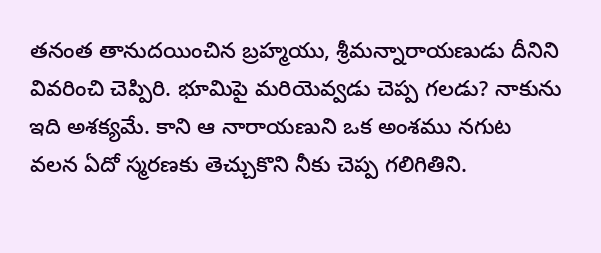తనంత తానుదయించిన బ్రహ్మయు, శ్రీమన్నారాయణుడు దీనిని వివరించి చెప్పిరి. భూమిపై మరియెవ్వడు చెప్ప గలడు? నాకును ఇది అశక్యమే. కాని ఆ నారాయణుని ఒక అంశము నగుట వలన ఏదో స్మరణకు తెచ్చుకొని నీకు చెప్ప గలిగితిని.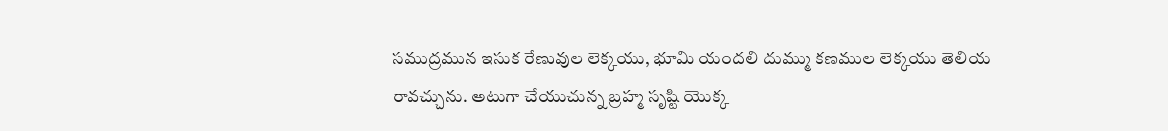సముద్రమున ఇసుక రేణువుల లెక్కయు, భూమి యందలి దుమ్ము కణముల లెక్కయు తెలియ రావచ్చును. అటుగా చేయుచున్న బ్రహ్మ సృష్టి యొక్క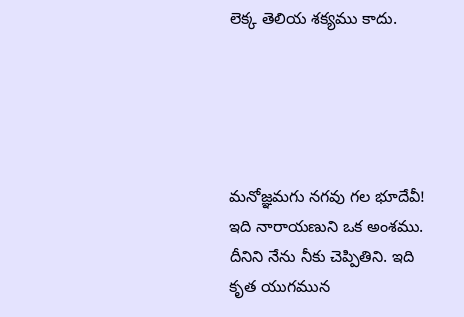లెక్క తెలియ శక్యము కాదు.





మనోజ్ఞమగు నగవు గల భూదేవీ! ఇది నారాయణుని ఒక అంశము. దీనిని నేను నీకు చెప్పితిని. ఇది కృత యుగమున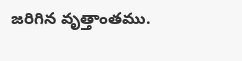జరిగిన వృత్తాంతము.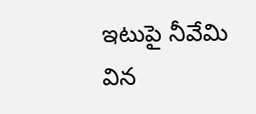ఇటుపై నీవేమి విన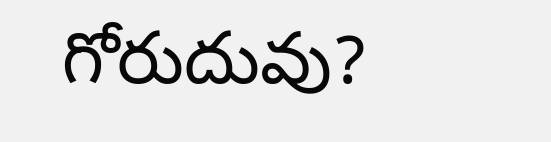గోరుదువు?